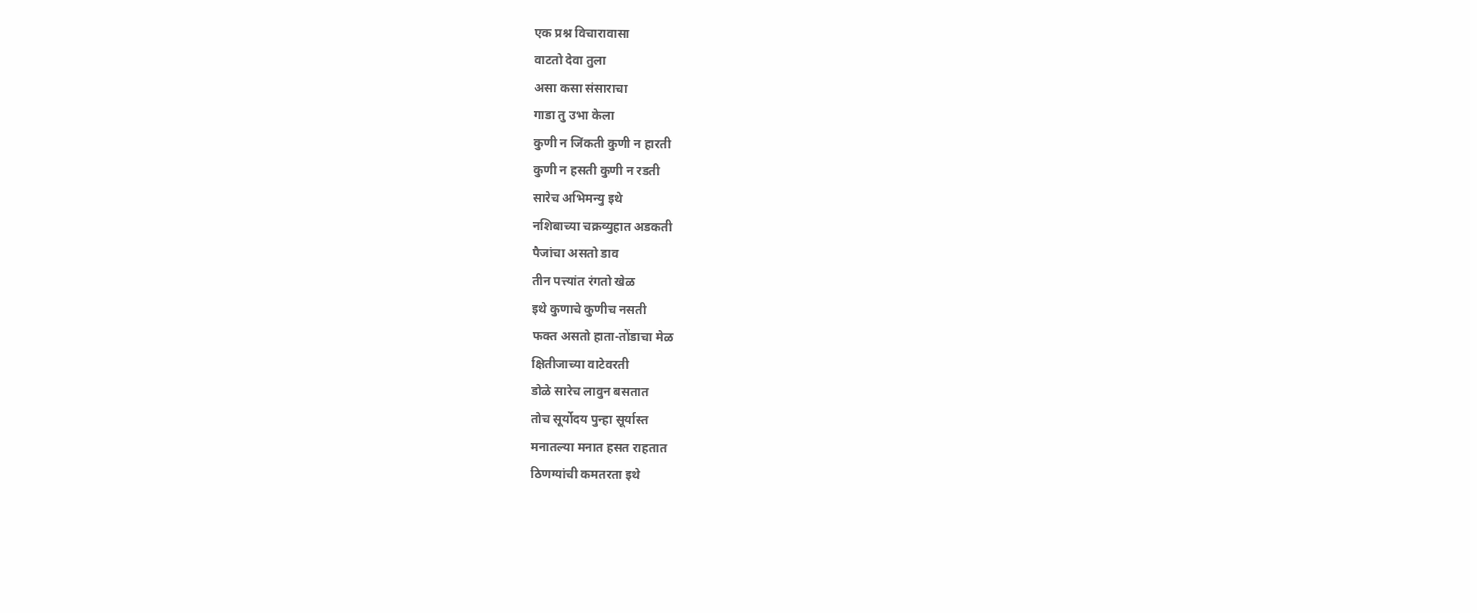एक प्रश्न विचारावासा
वाटतो देवा तुला
असा कसा संसाराचा
गाडा तु उभा केला
कुणी न जिंकती कुणी न हारती
कुणी न हसती कुणी न रडती
सारेच अभिमन्यु इथे
नशिबाच्या चक्रव्युहात अडकती
पैजांचा असतो डाव
तीन पत्त्यांत रंगतो खेळ
इथे कुणाचे कुणीच नसती
फक्त असतो हाता-तोंडाचा मेळ
क्षितीजाच्या वाटेवरती
डोळे सारेच लावुन बसतात
तोच सूर्योदय पुन्हा सूर्यास्त
मनातल्या मनात हसत राहतात
ठिणग्यांची कमतरता इथे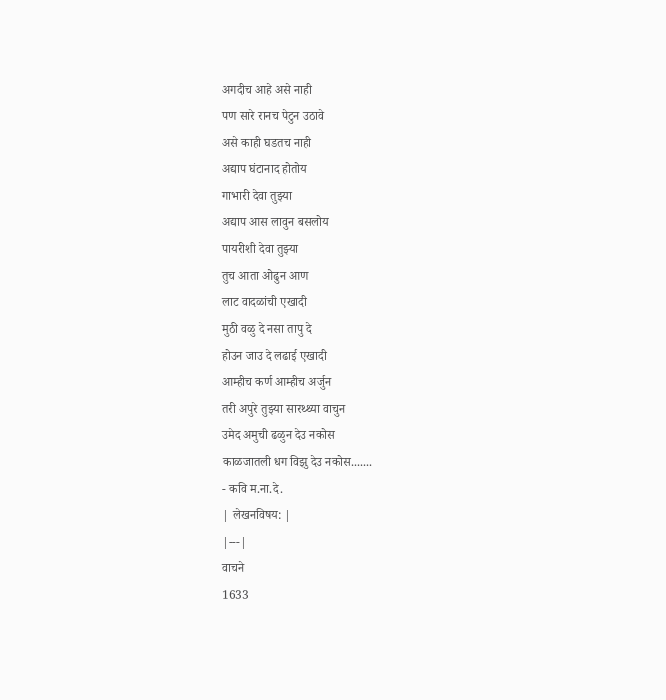अगदीच आहे असे नाही
पण सारे रानच पेटुन उठावे
असे काही घडतच नाही
अद्याप घंटानाद होतोय
गाभारी देवा तुझ्या
अद्याप आस लावुन बसलोय
पायरीशी देवा तुझ्या
तुच आता ओढुन आण
लाट वादळांची एखादी
मुठी वळु दे नसा तापु दे
होउन जाउ दे लढाई एखादी
आम्हीच कर्ण आम्हीच अर्जुन
तरी अपुरे तुझ्या सारथ्थ्या वाचुन
उमेद अमुची ढळुन देउ नकोस
काळजातली धग विझु देउ नकोस.......
- कवि म.ना.दे.
| लेखनविषय: |
|---|
वाचने
1633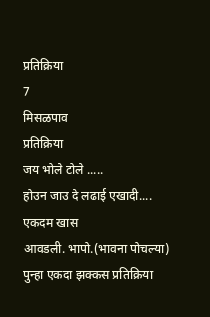प्रतिक्रिया
7
मिसळपाव
प्रतिक्रिया
जय भोले टोले .....
होउन जाउ दे लढाई एखादी....
एकदम खास
आवडली. भापो.(भावना पोचल्या)
पुन्हा एकदा झक्कस प्रतिक्रिया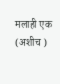मलाही एक (अशीच )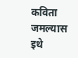कविता
जमल्यास इथे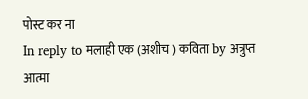पोस्ट कर ना
In reply to मलाही एक (अशीच ) कविता by अत्रुप्त आत्मा